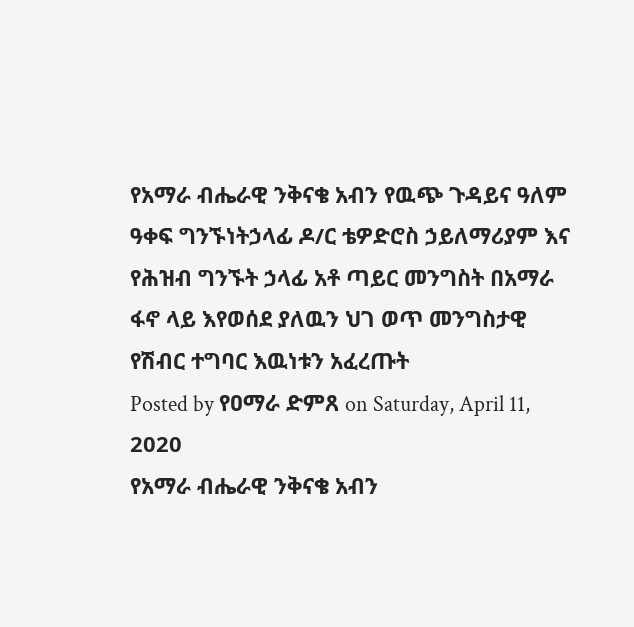የአማራ ብሔራዊ ንቅናቄ አብን የዉጭ ጉዳይና ዓለም ዓቀፍ ግንኙነትኃላፊ ዶ/ር ቴዎድሮስ ኃይለማሪያም እና የሕዝብ ግንኙት ኃላፊ አቶ ጣይር መንግስት በአማራ ፋኖ ላይ እየወሰደ ያለዉን ህገ ወጥ መንግስታዊ የሽብር ተግባር እዉነቱን አፈረጡት
Posted by የዐማራ ድምጸ on Saturday, April 11, 2020
የአማራ ብሔራዊ ንቅናቄ አብን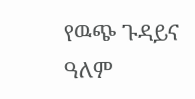የዉጭ ጉዳይና ዓለም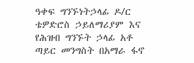ዓቀፍ ግንኙነትኃላፊ ዶ/ር ቴዎድሮስ ኃይለማሪያም እና የሕዝብ ግንኙት ኃላፊ አቶ ጣይር መንግስት በአማራ ፋኖ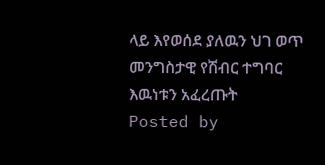ላይ እየወሰደ ያለዉን ህገ ወጥ መንግስታዊ የሽብር ተግባር እዉነቱን አፈረጡት
Posted by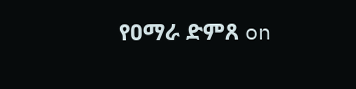የዐማራ ድምጸ on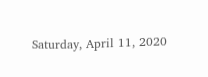Saturday, April 11, 2020